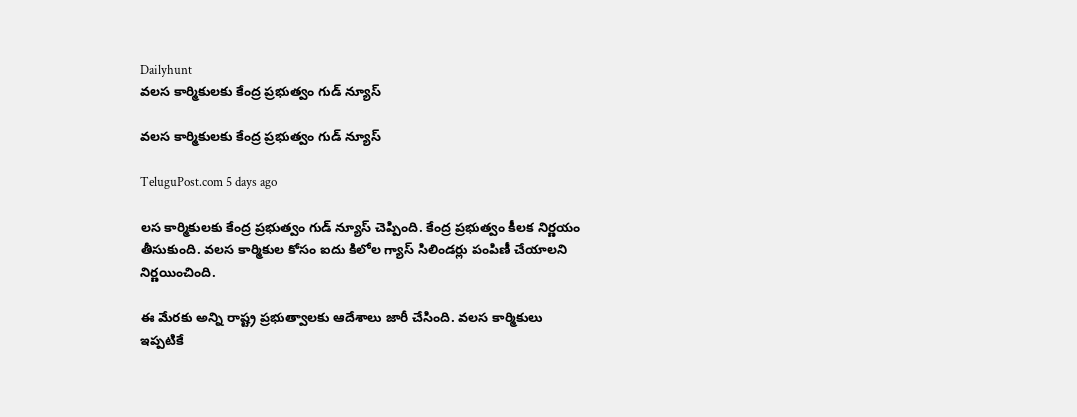Dailyhunt
వలస కార్మికులకు కేంద్ర ప్రభుత్వం గుడ్ న్యూస్

వలస కార్మికులకు కేంద్ర ప్రభుత్వం గుడ్ న్యూస్

TeluguPost.com 5 days ago

లస కార్మికులకు కేంద్ర ప్రభుత్వం గుడ్ న్యూస్ చెప్పింది. కేంద్ర ప్రభుత్వం కీలక నిర్ణయం తీసుకుంది. వలస కార్మికుల కోసం ఐదు కిలోల గ్యాస్ సిలిండర్లు పంపిణీ చేయాలని నిర్ణయించింది.

ఈ మేరకు అన్ని రాష్ట్ర ప్రభుత్వాలకు ఆదేశాలు జారీ చేసింది. వలస కార్మికులు ఇప్పటికే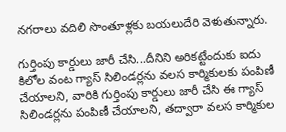నగరాలు వదిలి సొంతూళ్లకు బయలుదేరి వెళుతున్నారు.

గుర్తింపు కార్డులు జారీ చేసి...దీనిని అరికట్టేందుకు ఐదు కిలోల వంట గ్యాస్ సిలిండర్లను వలస కార్మికులకు పంపిణీ చేయాలని, వారికి గుర్తింపు కార్డులు జారీ చేసి ఈ గ్యాస్ సిలిండర్లను పంపిణీ చేయాలని, తద్వారా వలస కార్మికుల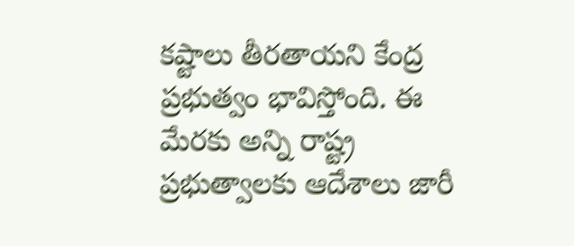కష్టాలు తీరతాయని కేంద్ర ప్రభుత్వం భావిస్తోంది. ఈ మేరకు అన్ని రాష్ట్ర ప్రభుత్వాలకు ఆదేశాలు జారీ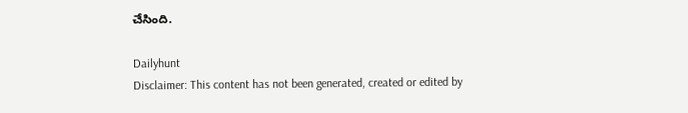చేసింది.

Dailyhunt
Disclaimer: This content has not been generated, created or edited by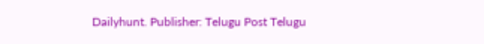Dailyhunt. Publisher: Telugu Post Telugu